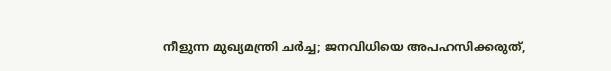നീളുന്ന മുഖ്യമന്ത്രി ചര്‍ച്ച; ജനവിധിയെ അപഹസിക്കരുത്,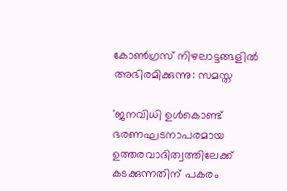കോണ്‍ഗ്രസ് നിഴലാട്ടങ്ങളില്‍ അഭിരമിക്കുന്നു: സമസ്ത

'ജനവിധി ഉള്‍കൊണ്ട് ഭരണഘടനാപരമായ ഉത്തരവാദിത്വത്തിലേക്ക് കടക്കുന്നതിന് പകരം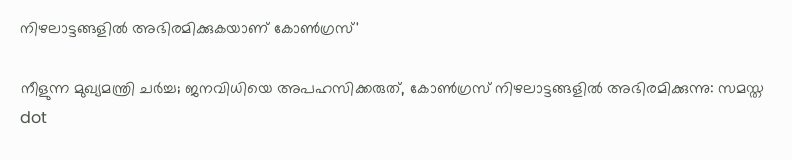നിഴലാട്ടങ്ങളില്‍ അഭിരമിക്കുകയാണ് കോണ്‍ഗ്രസ്'

നീളുന്ന മുഖ്യമന്ത്രി ചര്‍ച്ച; ജനവിധിയെ അപഹസിക്കരുത്, കോണ്‍ഗ്രസ് നിഴലാട്ടങ്ങളില്‍ അഭിരമിക്കുന്നു: സമസ്ത
dot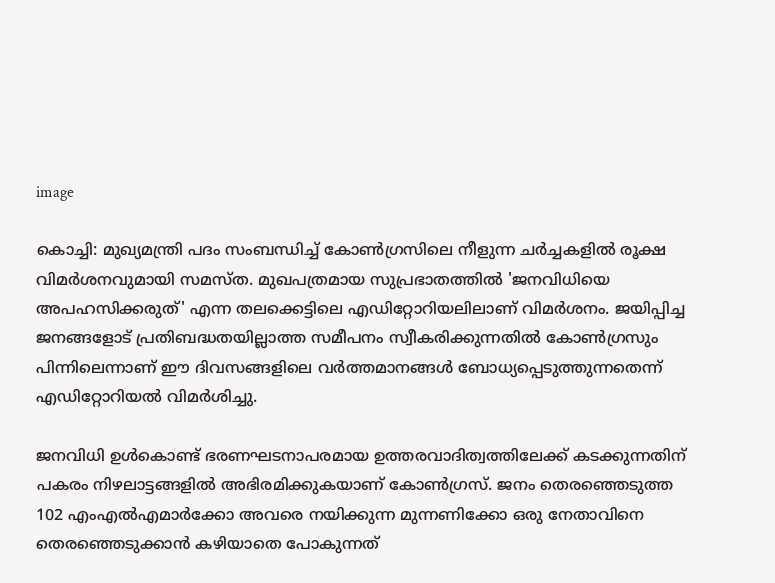image

കൊച്ചി: മുഖ്യമന്ത്രി പദം സംബന്ധിച്ച് കോണ്‍ഗ്രസിലെ നീളുന്ന ചര്‍ച്ചകളില്‍ രൂക്ഷ വിമര്‍ശനവുമായി സമസ്ത. മുഖപത്രമായ സുപ്രഭാതത്തില്‍ 'ജനവിധിയെ അപഹസിക്കരുത്' എന്ന തലക്കെട്ടിലെ എഡിറ്റോറിയലിലാണ് വിമർശനം. ജയിപ്പിച്ച ജനങ്ങളോട് പ്രതിബദ്ധതയില്ലാത്ത സമീപനം സ്വീകരിക്കുന്നതില്‍ കോണ്‍ഗ്രസും പിന്നിലെന്നാണ് ഈ ദിവസങ്ങളിലെ വര്‍ത്തമാനങ്ങള്‍ ബോധ്യപ്പെടുത്തുന്നതെന്ന് എഡിറ്റോറിയല്‍ വിമര്‍ശിച്ചു.

ജനവിധി ഉള്‍കൊണ്ട് ഭരണഘടനാപരമായ ഉത്തരവാദിത്വത്തിലേക്ക് കടക്കുന്നതിന് പകരം നിഴലാട്ടങ്ങളില്‍ അഭിരമിക്കുകയാണ് കോണ്‍ഗ്രസ്. ജനം തെരഞ്ഞെടുത്ത 102 എംഎല്‍എമാര്‍ക്കോ അവരെ നയിക്കുന്ന മുന്നണിക്കോ ഒരു നേതാവിനെ തെരഞ്ഞെടുക്കാന്‍ കഴിയാതെ പോകുന്നത്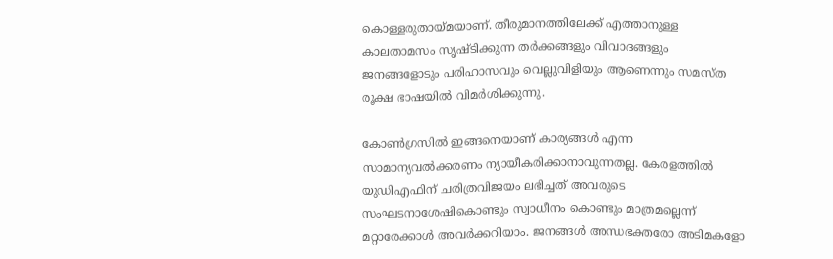കൊള്ളരുതായ്മയാണ്. തീരുമാനത്തിലേക്ക് എത്താനുള്ള കാലതാമസം സൃഷ്ടിക്കുന്ന തര്‍ക്കങ്ങളും വിവാദങ്ങളും ജനങ്ങളോടും പരിഹാസവും വെല്ലുവിളിയും ആണെന്നും സമസ്ത രൂക്ഷ ഭാഷയില്‍ വിമര്‍ശിക്കുന്നു.

കോണ്‍ഗ്രസില്‍ ഇങ്ങനെയാണ് കാര്യങ്ങള്‍ എന്ന സാമാന്യവല്‍ക്കരണം ന്യായീകരിക്കാനാവുന്നതല്ല. കേരളത്തില്‍ യുഡിഎഫിന് ചരിത്രവിജയം ലഭിച്ചത് അവരുടെ സംഘടനാശേഷികൊണ്ടും സ്വാധീനം കൊണ്ടും മാത്രമല്ലെന്ന് മറ്റാരേക്കാള്‍ അവര്‍ക്കറിയാം. ജനങ്ങള്‍ അന്ധഭക്തരോ അടിമകളോ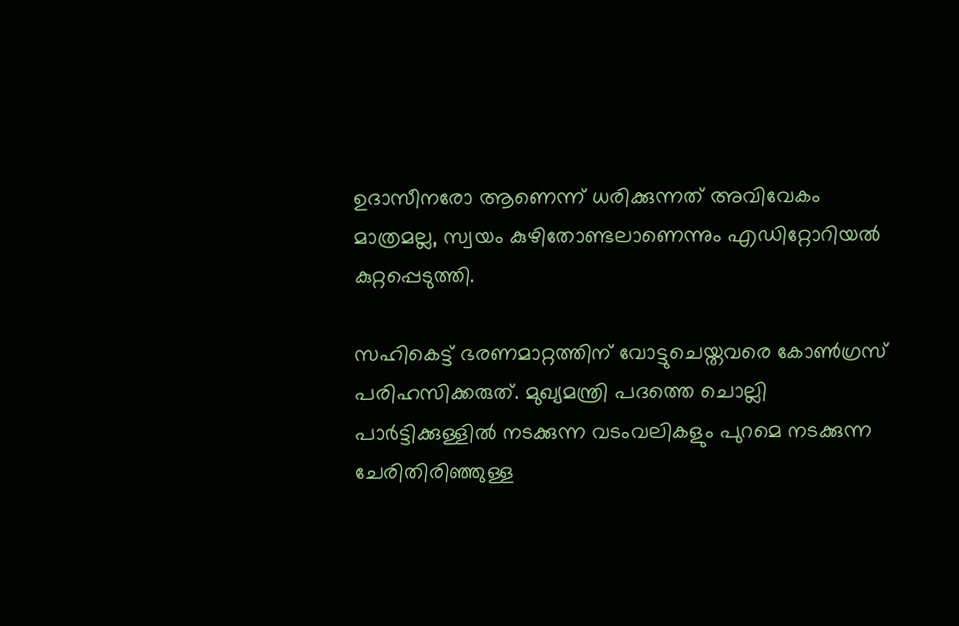ഉദാസീനരോ ആണെന്ന് ധരിക്കുന്നത് അവിവേകം മാത്രമല്ല, സ്വയം കുഴിതോണ്ടലാണെന്നും എഡിറ്റോറിയല്‍ കുറ്റപ്പെടുത്തി.

സഹികെട്ട് ഭരണമാറ്റത്തിന് വോട്ടുചെയ്തവരെ കോണ്‍ഗ്രസ് പരിഹസിക്കരുത്. മുഖ്യമന്ത്രി പദത്തെ ചൊല്ലി പാര്‍ട്ടിക്കുള്ളില്‍ നടക്കുന്ന വടംവലികളും പുറമെ നടക്കുന്ന ചേരിതിരിഞ്ഞുള്ള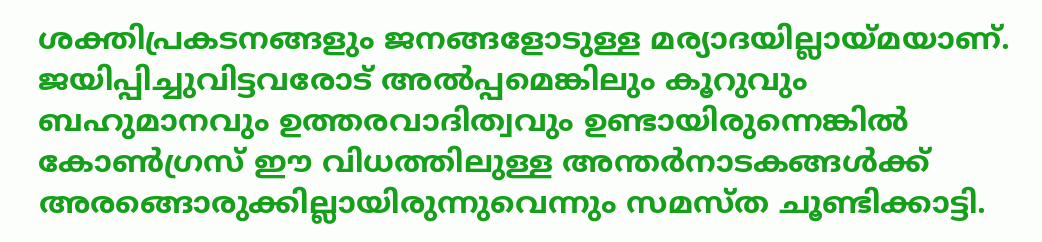ശക്തിപ്രകടനങ്ങളും ജനങ്ങളോടുള്ള മര്യാദയില്ലായ്മയാണ്. ജയിപ്പിച്ചുവിട്ടവരോട് അല്‍പ്പമെങ്കിലും കൂറുവും ബഹുമാനവും ഉത്തരവാദിത്വവും ഉണ്ടായിരുന്നെങ്കില്‍ കോണ്‍ഗ്രസ് ഈ വിധത്തിലുള്ള അന്തര്‍നാടകങ്ങള്‍ക്ക് അരങ്ങൊരുക്കില്ലായിരുന്നുവെന്നും സമസ്ത ചൂണ്ടിക്കാട്ടി.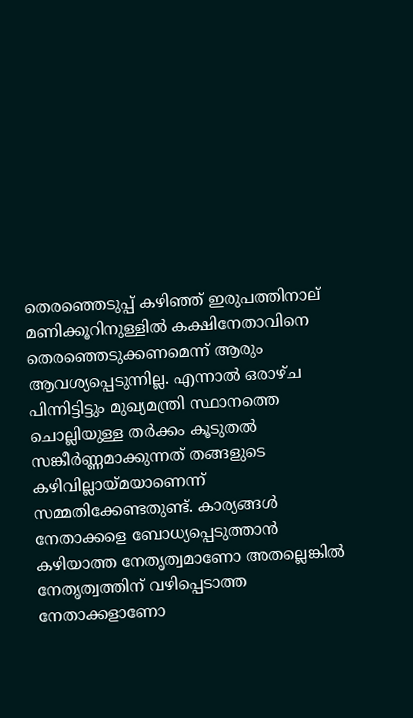തെരഞ്ഞെടുപ്പ് കഴിഞ്ഞ് ഇരുപത്തിനാല് മണിക്കൂറിനുള്ളില്‍ കക്ഷിനേതാവിനെ തെരഞ്ഞെടുക്കണമെന്ന് ആരും ആവശ്യപ്പെടുന്നില്ല. എന്നാല്‍ ഒരാഴ്ച പിന്നിട്ടിട്ടും മുഖ്യമന്ത്രി സ്ഥാനത്തെ ചൊല്ലിയുള്ള തര്‍ക്കം കൂടുതല്‍ സങ്കീര്‍ണ്ണമാക്കുന്നത് തങ്ങളുടെ കഴിവില്ലായ്മയാണെന്ന് സമ്മതിക്കേണ്ടതുണ്ട്. കാര്യങ്ങള്‍ നേതാക്കളെ ബോധ്യപ്പെടുത്താന്‍ കഴിയാത്ത നേതൃത്വമാണോ അതല്ലെങ്കില്‍ നേതൃത്വത്തിന് വഴിപ്പെടാത്ത നേതാക്കളാണോ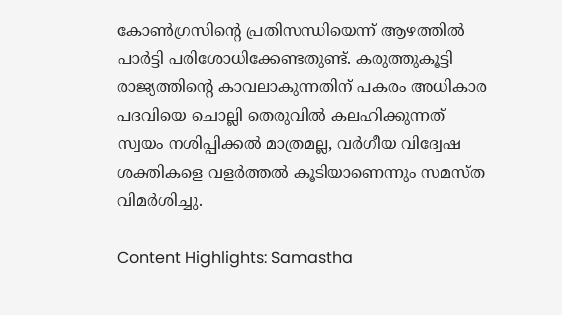കോണ്‍ഗ്രസിന്റെ പ്രതിസന്ധിയെന്ന് ആഴത്തില്‍ പാര്‍ട്ടി പരിശോധിക്കേണ്ടതുണ്ട്. കരുത്തുകൂട്ടി രാജ്യത്തിന്റെ കാവലാകുന്നതിന് പകരം അധികാര പദവിയെ ചൊല്ലി തെരുവില്‍ കലഹിക്കുന്നത് സ്വയം നശിപ്പിക്കല്‍ മാത്രമല്ല, വര്‍ഗീയ വിദ്വേഷ ശക്തികളെ വളര്‍ത്തല്‍ കൂടിയാണെന്നും സമസ്ത വിമര്‍ശിച്ചു.

Content Highlights: Samastha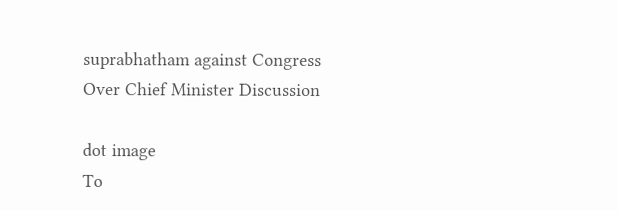suprabhatham against Congress Over Chief Minister Discussion

dot image
To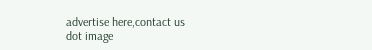advertise here,contact us
dot image